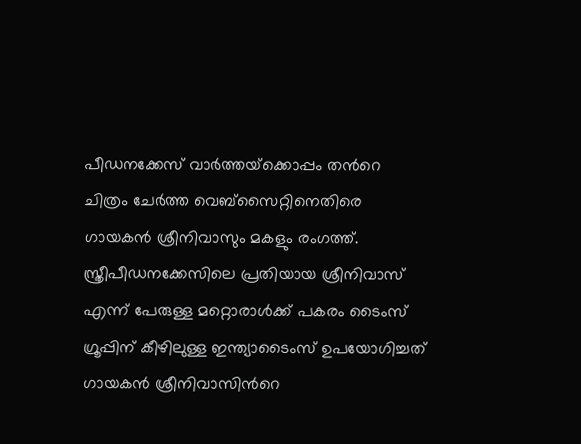പീഡനക്കേസ് വാര്‍ത്തയ്‌ക്കൊപ്പം തന്‍റെ ചിത്രം ചേര്‍ത്ത വെബ്സൈറ്റിനെതിരെ ഗായകന്‍ ശ്രീനിവാസും മകളും രംഗത്ത്. സ്ത്രീപീഡനക്കേസിലെ പ്രതിയായ ശ്രീനിവാസ് എന്ന് പേരുള്ള മറ്റൊരാള്‍ക്ക് പകരം ടൈംസ് ഗ്രൂപ്പിന് കീഴിലുള്ള ഇന്ത്യാടൈംസ് ഉപയോഗിച്ചത് ഗായകന്‍ ശ്രീനിവാസിന്‍റെ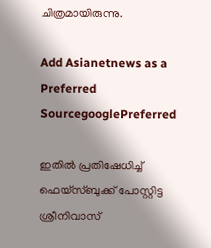ചിത്രമായിരുന്നു.

Add Asianetnews as a Preferred SourcegooglePreferred

ഇതില്‍ പ്രതിഷേധിച്ച് ഫെയ്‌സ്ബുക്ക് പോസ്റ്റിട്ട ശ്രീനിവാസ്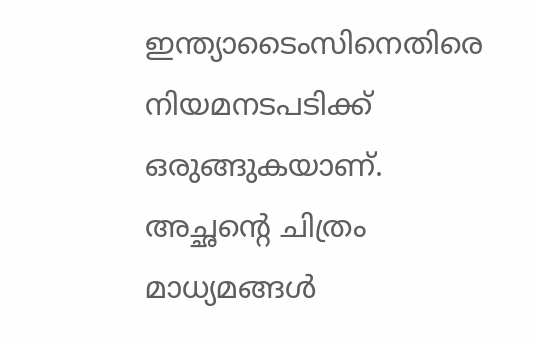ഇന്ത്യാടൈംസിനെതിരെ നിയമനടപടിക്ക് ഒരുങ്ങുകയാണ്. അച്ഛന്‍റെ ചിത്രം മാധ്യമങ്ങള്‍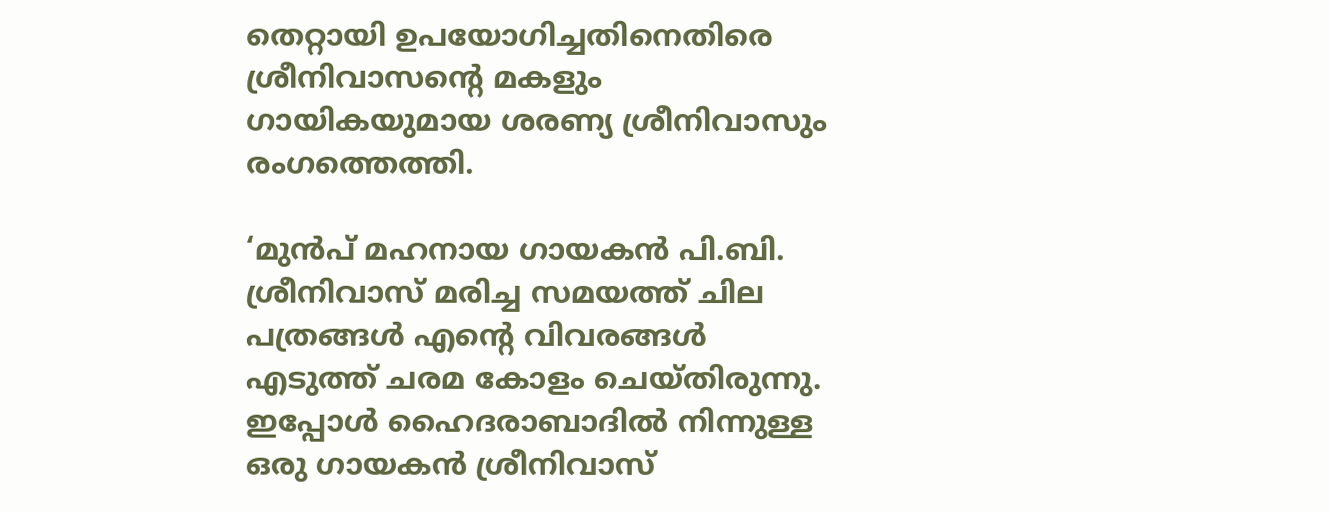തെറ്റായി ഉപയോഗിച്ചതിനെതിരെ ശ്രീനിവാസന്‍റെ മകളും ഗായികയുമായ ശരണ്യ ശ്രീനിവാസും രംഗത്തെത്തി.

‘മുന്‍പ് മഹനായ ഗായകന്‍ പി.ബി. ശ്രീനിവാസ് മരിച്ച സമയത്ത് ചില പത്രങ്ങള്‍ എന്‍റെ വിവരങ്ങള്‍ എടുത്ത് ചരമ കോളം ചെയ്തിരുന്നു. ഇപ്പോള്‍ ഹൈദരാബാദില്‍ നിന്നുള്ള ഒരു ഗായകന്‍ ശ്രീനിവാസ്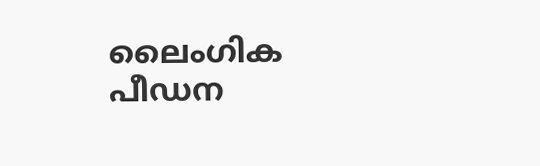ലൈംഗിക പീഡന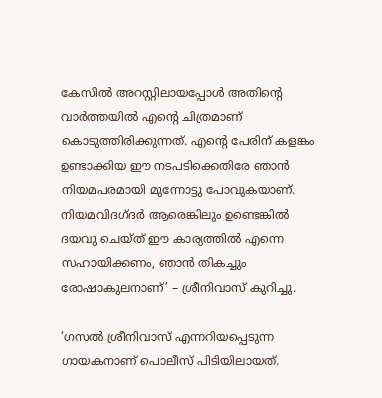കേസില്‍ അറസ്റ്റിലായപ്പോള്‍ അതിന്റെ വാര്‍ത്തയില്‍ എന്‍റെ ചിത്രമാണ് കൊടുത്തിരിക്കുന്നത്. എന്‍റെ പേരിന് കളങ്കം ഉണ്ടാക്കിയ ഈ നടപടിക്കെതിരേ ഞാന്‍ നിയമപരമായി മുന്നോട്ടു പോവുകയാണ്. നിയമവിദഗ്ദര്‍ ആരെങ്കിലും ഉണ്ടെങ്കില്‍ ദയവു ചെയ്ത് ഈ കാര്യത്തില്‍ എന്നെ സഹായിക്കണം, ഞാന്‍ തികച്ചും രോഷാകുലനാണ്’ – ശ്രീനിവാസ് കുറിച്ചു.

‘ഗസൽ ശ്രീനിവാസ് എന്നറിയപ്പെടുന്ന ഗായകനാണ് പൊലീസ് പിടിയിലായത്.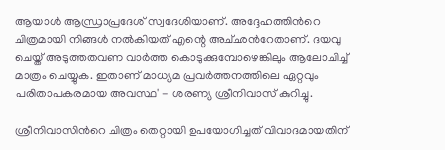ആയാൾ ആന്ധ്രാപ്രദേശ് സ്വദേശിയാണ്. അദ്ദേഹത്തിന്‍റെ ചിത്രമായി നിങ്ങൾ നൽകിയത് എന്റെ അച്‍ഛന്‍റേതാണ്. ദയവു ചെയ്ത് അടുത്തതവണ വാർത്ത കൊടുക്കുമ്പോഴെങ്കിലും ആലോചിച്ച് മാത്രം ചെയ്യുക. ഇതാണ് മാധ്യമ പ്രവർത്തനത്തിലെ ഏറ്റവും പരിതാപകരമായ അവസ്ഥ' - ശരണ്യ ശ്രീനിവാസ് കുറിച്ചു.

ശ്രീനിവാസിന്‍റെ ചിത്രം തെറ്റായി ഉപയോഗിച്ചത് വിവാദമായതിന്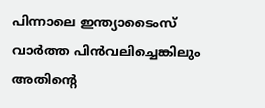പിന്നാലെ ഇന്ത്യാടൈംസ് വാര്‍ത്ത പിന്‍വലിച്ചെങ്കിലും അതിന്‍റെ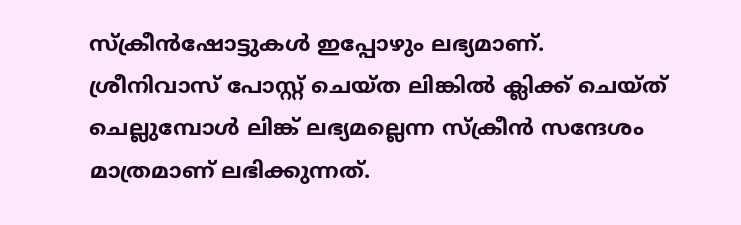സ്‌ക്രീന്‍ഷോട്ടുകള്‍ ഇപ്പോഴും ലഭ്യമാണ്. ശ്രീനിവാസ് പോസ്റ്റ് ചെയ്ത ലിങ്കില്‍ ക്ലിക്ക് ചെയ്ത് ചെല്ലുമ്പോള്‍ ലിങ്ക് ലഭ്യമല്ലെന്ന സ്‌ക്രീന്‍ സന്ദേശം മാത്രമാണ് ലഭിക്കുന്നത്.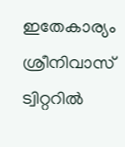ഇതേകാര്യം ശ്രീനിവാസ് ട്വിറ്ററില്‍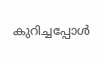കുറിച്ചപ്പോള്‍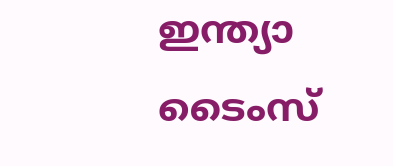ഇന്ത്യാ ടൈംസ്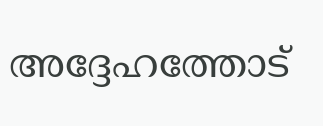അദ്ദേഹത്തോട്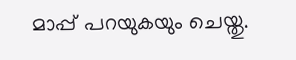മാപ്പ് പറയുകയും ചെയ്തു.